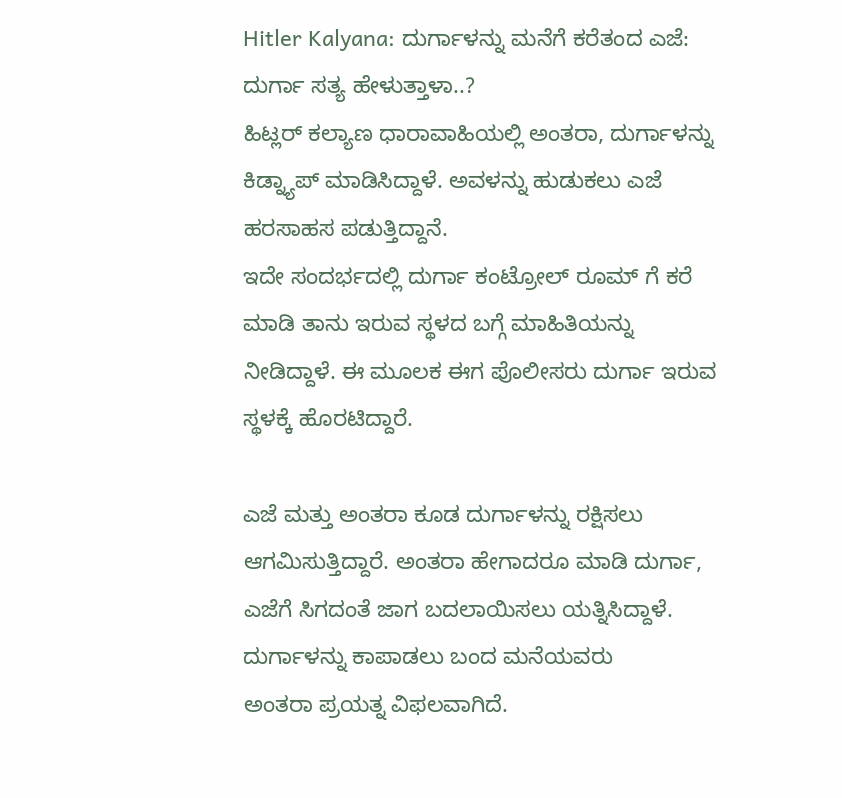Hitler Kalyana: ದುರ್ಗಾಳನ್ನು ಮನೆಗೆ ಕರೆತಂದ ಎಜೆ: ದುರ್ಗಾ ಸತ್ಯ ಹೇಳುತ್ತಾಳಾ..?
ಹಿಟ್ಲರ್ ಕಲ್ಯಾಣ ಧಾರಾವಾಹಿಯಲ್ಲಿ ಅಂತರಾ, ದುರ್ಗಾಳನ್ನು ಕಿಡ್ನ್ಯಾಪ್ ಮಾಡಿಸಿದ್ದಾಳೆ. ಅವಳನ್ನು ಹುಡುಕಲು ಎಜೆ ಹರಸಾಹಸ ಪಡುತ್ತಿದ್ದಾನೆ.
ಇದೇ ಸಂದರ್ಭದಲ್ಲಿ ದುರ್ಗಾ ಕಂಟ್ರೋಲ್ ರೂಮ್ ಗೆ ಕರೆ ಮಾಡಿ ತಾನು ಇರುವ ಸ್ಥಳದ ಬಗ್ಗೆ ಮಾಹಿತಿಯನ್ನು ನೀಡಿದ್ದಾಳೆ. ಈ ಮೂಲಕ ಈಗ ಪೊಲೀಸರು ದುರ್ಗಾ ಇರುವ ಸ್ಥಳಕ್ಕೆ ಹೊರಟಿದ್ದಾರೆ.

ಎಜೆ ಮತ್ತು ಅಂತರಾ ಕೂಡ ದುರ್ಗಾಳನ್ನು ರಕ್ಷಿಸಲು ಆಗಮಿಸುತ್ತಿದ್ದಾರೆ. ಅಂತರಾ ಹೇಗಾದರೂ ಮಾಡಿ ದುರ್ಗಾ, ಎಜೆಗೆ ಸಿಗದಂತೆ ಜಾಗ ಬದಲಾಯಿಸಲು ಯತ್ನಿಸಿದ್ದಾಳೆ.
ದುರ್ಗಾಳನ್ನು ಕಾಪಾಡಲು ಬಂದ ಮನೆಯವರು
ಅಂತರಾ ಪ್ರಯತ್ನ ವಿಫಲವಾಗಿದೆ.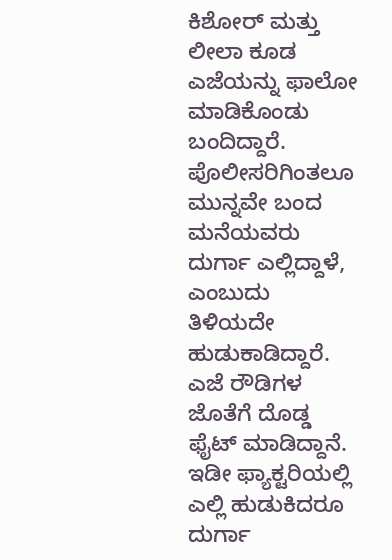ಕಿಶೋರ್ ಮತ್ತು ಲೀಲಾ ಕೂಡ ಎಜೆಯನ್ನು ಫಾಲೋ ಮಾಡಿಕೊಂಡು ಬಂದಿದ್ದಾರೆ. ಪೊಲೀಸರಿಗಿಂತಲೂ ಮುನ್ನವೇ ಬಂದ ಮನೆಯವರು ದುರ್ಗಾ ಎಲ್ಲಿದ್ದಾಳೆ, ಎಂಬುದು ತಿಳಿಯದೇ ಹುಡುಕಾಡಿದ್ದಾರೆ. ಎಜೆ ರೌಡಿಗಳ ಜೊತೆಗೆ ದೊಡ್ಡ ಫೈಟ್ ಮಾಡಿದ್ದಾನೆ. ಇಡೀ ಫ್ಯಾಕ್ಟರಿಯಲ್ಲಿ ಎಲ್ಲಿ ಹುಡುಕಿದರೂ ದುರ್ಗಾ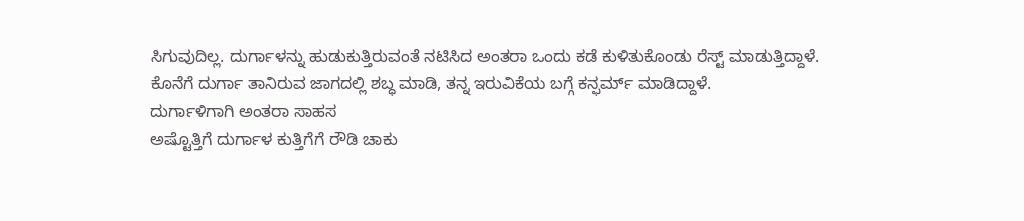ಸಿಗುವುದಿಲ್ಲ. ದುರ್ಗಾಳನ್ನು ಹುಡುಕುತ್ತಿರುವಂತೆ ನಟಿಸಿದ ಅಂತರಾ ಒಂದು ಕಡೆ ಕುಳಿತುಕೊಂಡು ರೆಸ್ಟ್ ಮಾಡುತ್ತಿದ್ದಾಳೆ. ಕೊನೆಗೆ ದುರ್ಗಾ ತಾನಿರುವ ಜಾಗದಲ್ಲಿ ಶಬ್ಧ ಮಾಡಿ, ತನ್ನ ಇರುವಿಕೆಯ ಬಗ್ಗೆ ಕನ್ಫರ್ಮ್ ಮಾಡಿದ್ದಾಳೆ.
ದುರ್ಗಾಳಿಗಾಗಿ ಅಂತರಾ ಸಾಹಸ
ಅಷ್ಟೊತ್ತಿಗೆ ದುರ್ಗಾಳ ಕುತ್ತಿಗೆಗೆ ರೌಡಿ ಚಾಕು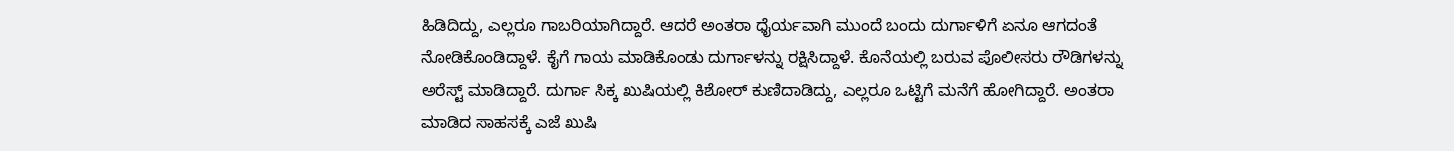ಹಿಡಿದಿದ್ದು, ಎಲ್ಲರೂ ಗಾಬರಿಯಾಗಿದ್ದಾರೆ. ಆದರೆ ಅಂತರಾ ಧೈರ್ಯವಾಗಿ ಮುಂದೆ ಬಂದು ದುರ್ಗಾಳಿಗೆ ಏನೂ ಆಗದಂತೆ ನೋಡಿಕೊಂಡಿದ್ದಾಳೆ. ಕೈಗೆ ಗಾಯ ಮಾಡಿಕೊಂಡು ದುರ್ಗಾಳನ್ನು ರಕ್ಷಿಸಿದ್ದಾಳೆ. ಕೊನೆಯಲ್ಲಿ ಬರುವ ಪೊಲೀಸರು ರೌಡಿಗಳನ್ನು ಅರೆಸ್ಟ್ ಮಾಡಿದ್ದಾರೆ. ದುರ್ಗಾ ಸಿಕ್ಕ ಖುಷಿಯಲ್ಲಿ ಕಿಶೋರ್ ಕುಣಿದಾಡಿದ್ದು, ಎಲ್ಲರೂ ಒಟ್ಟಿಗೆ ಮನೆಗೆ ಹೋಗಿದ್ದಾರೆ. ಅಂತರಾ ಮಾಡಿದ ಸಾಹಸಕ್ಕೆ ಎಜೆ ಖುಷಿ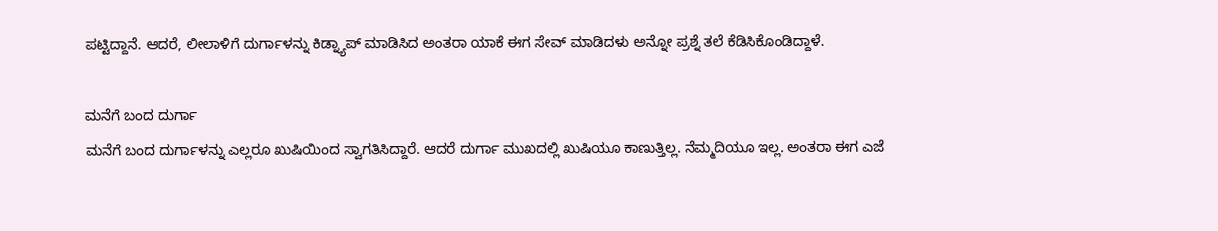ಪಟ್ಟಿದ್ದಾನೆ. ಆದರೆ, ಲೀಲಾಳಿಗೆ ದುರ್ಗಾಳನ್ನು ಕಿಡ್ನ್ಯಾಪ್ ಮಾಡಿಸಿದ ಅಂತರಾ ಯಾಕೆ ಈಗ ಸೇವ್ ಮಾಡಿದಳು ಅನ್ನೋ ಪ್ರಶ್ನೆ ತಲೆ ಕೆಡಿಸಿಕೊಂಡಿದ್ದಾಳೆ.

ಮನೆಗೆ ಬಂದ ದುರ್ಗಾ
ಮನೆಗೆ ಬಂದ ದುರ್ಗಾಳನ್ನು ಎಲ್ಲರೂ ಖುಷಿಯಿಂದ ಸ್ವಾಗತಿಸಿದ್ದಾರೆ. ಆದರೆ ದುರ್ಗಾ ಮುಖದಲ್ಲಿ ಖುಷಿಯೂ ಕಾಣುತ್ತಿಲ್ಲ. ನೆಮ್ಮದಿಯೂ ಇಲ್ಲ. ಅಂತರಾ ಈಗ ಎಜೆ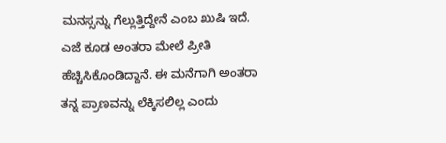ಮನಸ್ಸನ್ನು ಗೆಲ್ಲುತ್ತಿದ್ದೇನೆ ಎಂಬ ಖುಷಿ ಇದೆ. ಎಜೆ ಕೂಡ ಅಂತರಾ ಮೇಲೆ ಪ್ರೀತಿ ಹೆಚ್ಚಿಸಿಕೊಂಡಿದ್ದಾನೆ. ಈ ಮನೆಗಾಗಿ ಅಂತರಾ ತನ್ನ ಪ್ರಾಣವನ್ನು ಲೆಕ್ಕಿಸಲಿಲ್ಲ ಎಂದು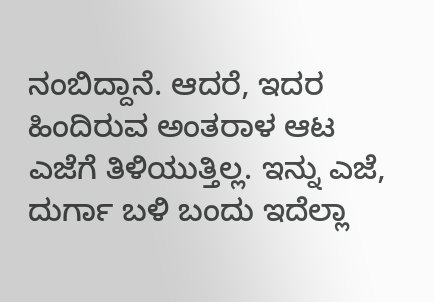ನಂಬಿದ್ದಾನೆ. ಆದರೆ, ಇದರ ಹಿಂದಿರುವ ಅಂತರಾಳ ಆಟ ಎಜೆಗೆ ತಿಳಿಯುತ್ತಿಲ್ಲ. ಇನ್ನು ಎಜೆ, ದುರ್ಗಾ ಬಳಿ ಬಂದು ಇದೆಲ್ಲಾ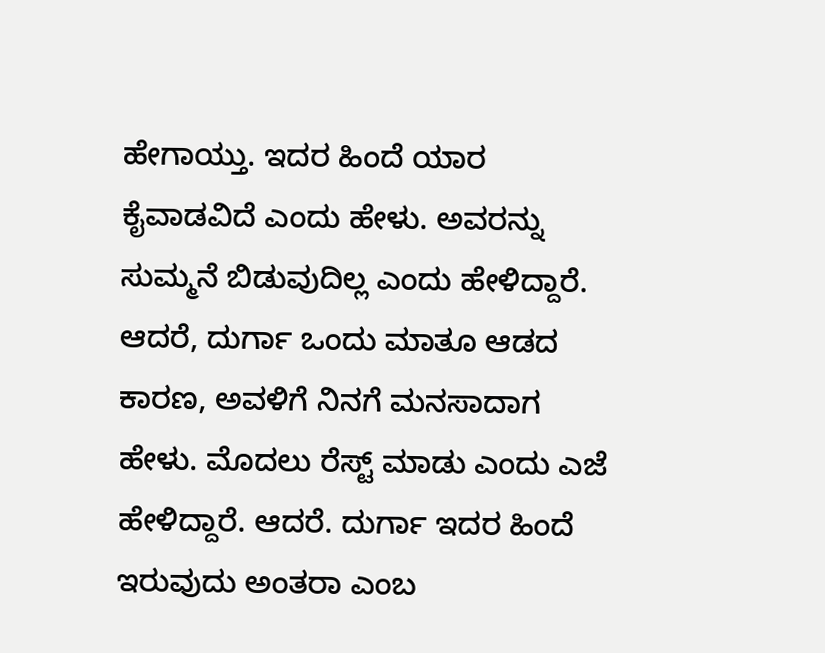ಹೇಗಾಯ್ತು. ಇದರ ಹಿಂದೆ ಯಾರ ಕೈವಾಡವಿದೆ ಎಂದು ಹೇಳು. ಅವರನ್ನು ಸುಮ್ಮನೆ ಬಿಡುವುದಿಲ್ಲ ಎಂದು ಹೇಳಿದ್ದಾರೆ. ಆದರೆ, ದುರ್ಗಾ ಒಂದು ಮಾತೂ ಆಡದ ಕಾರಣ, ಅವಳಿಗೆ ನಿನಗೆ ಮನಸಾದಾಗ ಹೇಳು. ಮೊದಲು ರೆಸ್ಟ್ ಮಾಡು ಎಂದು ಎಜೆ ಹೇಳಿದ್ದಾರೆ. ಆದರೆ. ದುರ್ಗಾ ಇದರ ಹಿಂದೆ ಇರುವುದು ಅಂತರಾ ಎಂಬ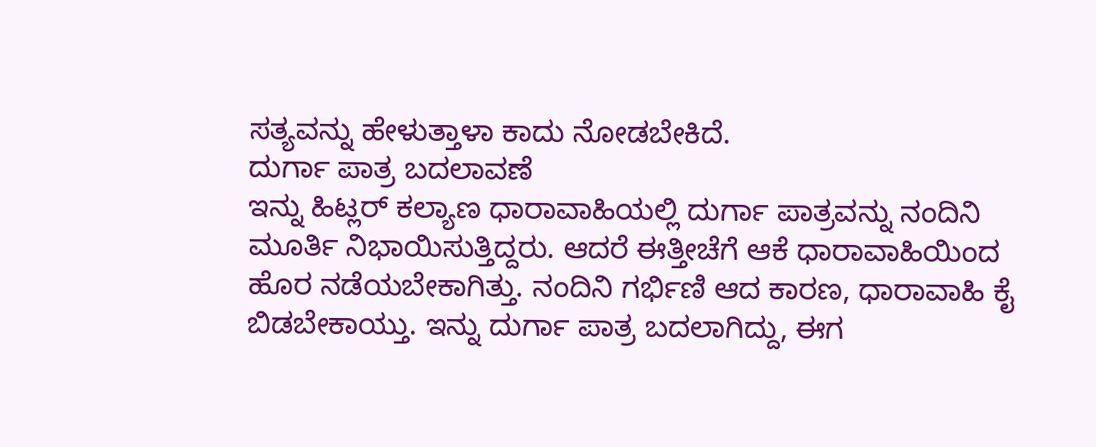ಸತ್ಯವನ್ನು ಹೇಳುತ್ತಾಳಾ ಕಾದು ನೋಡಬೇಕಿದೆ.
ದುರ್ಗಾ ಪಾತ್ರ ಬದಲಾವಣೆ
ಇನ್ನು ಹಿಟ್ಲರ್ ಕಲ್ಯಾಣ ಧಾರಾವಾಹಿಯಲ್ಲಿ ದುರ್ಗಾ ಪಾತ್ರವನ್ನು ನಂದಿನಿ ಮೂರ್ತಿ ನಿಭಾಯಿಸುತ್ತಿದ್ದರು. ಆದರೆ ಈತ್ತೀಚೆಗೆ ಆಕೆ ಧಾರಾವಾಹಿಯಿಂದ ಹೊರ ನಡೆಯಬೇಕಾಗಿತ್ತು. ನಂದಿನಿ ಗರ್ಭಿಣಿ ಆದ ಕಾರಣ, ಧಾರಾವಾಹಿ ಕೈ ಬಿಡಬೇಕಾಯ್ತು. ಇನ್ನು ದುರ್ಗಾ ಪಾತ್ರ ಬದಲಾಗಿದ್ದು, ಈಗ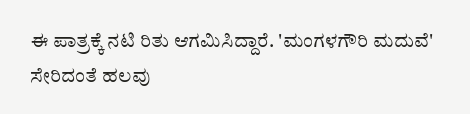ಈ ಪಾತ್ರಕ್ಕೆ ನಟಿ ರಿತು ಆಗಮಿಸಿದ್ದಾರೆ. 'ಮಂಗಳಗೌರಿ ಮದುವೆ' ಸೇರಿದಂತೆ ಹಲವು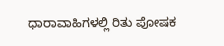ಧಾರಾವಾಹಿಗಳಲ್ಲಿ ರಿತು ಪೋಷಕ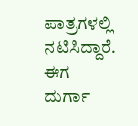ಪಾತ್ರಗಳಲ್ಲಿ ನಟಿಸಿದ್ದಾರೆ. ಈಗ ದುರ್ಗಾ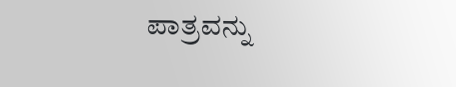ಪಾತ್ರವನ್ನು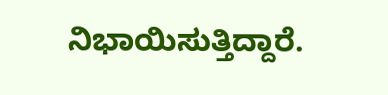ನಿಭಾಯಿಸುತ್ತಿದ್ದಾರೆ.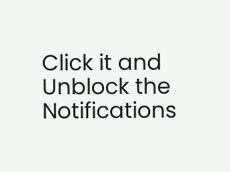Click it and Unblock the Notifications